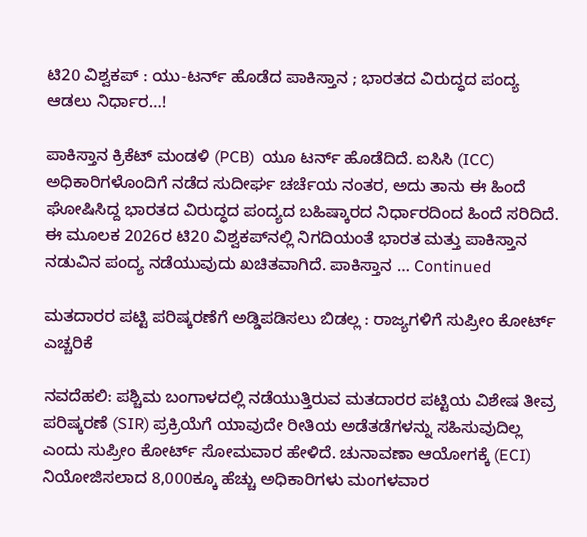ಟಿ20 ವಿಶ್ವಕಪ್ : ಯು-ಟರ್ನ್ ಹೊಡೆದ ಪಾಕಿಸ್ತಾನ ; ಭಾರತದ ವಿರುದ್ಧದ ಪಂದ್ಯ ಆಡಲು ನಿರ್ಧಾರ…!

ಪಾಕಿಸ್ತಾನ ಕ್ರಿಕೆಟ್ ಮಂಡಳಿ (PCB)  ಯೂ ಟರ್ನ್‌ ಹೊಡೆದಿದೆ. ಐಸಿಸಿ (ICC) ಅಧಿಕಾರಿಗಳೊಂದಿಗೆ ನಡೆದ ಸುದೀರ್ಘ ಚರ್ಚೆಯ ನಂತರ, ಅದು ತಾನು ಈ ಹಿಂದೆ  ಘೋಷಿಸಿದ್ದ ಭಾರತದ ವಿರುದ್ಧದ ಪಂದ್ಯದ ಬಹಿಷ್ಕಾರದ ನಿರ್ಧಾರದಿಂದ ಹಿಂದೆ ಸರಿದಿದೆ. ಈ ಮೂಲಕ 2026ರ ಟಿ20 ವಿಶ್ವಕಪ್‌ನಲ್ಲಿ ನಿಗದಿಯಂತೆ ಭಾರತ ಮತ್ತು ಪಾಕಿಸ್ತಾನ ನಡುವಿನ ಪಂದ್ಯ ನಡೆಯುವುದು ಖಚಿತವಾಗಿದೆ. ಪಾಕಿಸ್ತಾನ … Continued

ಮತದಾರರ ಪಟ್ಟಿ ಪರಿಷ್ಕರಣೆಗೆ ಅಡ್ಡಿಪಡಿಸಲು ಬಿಡಲ್ಲ : ರಾಜ್ಯಗಳಿಗೆ ಸುಪ್ರೀಂ ಕೋರ್ಟ್ ಎಚ್ಚರಿಕೆ

ನವದೆಹಲಿ: ಪಶ್ಚಿಮ ಬಂಗಾಳದಲ್ಲಿ ನಡೆಯುತ್ತಿರುವ ಮತದಾರರ ಪಟ್ಟಿಯ ವಿಶೇಷ ತೀವ್ರ ಪರಿಷ್ಕರಣೆ (SIR) ಪ್ರಕ್ರಿಯೆಗೆ ಯಾವುದೇ ರೀತಿಯ ಅಡೆತಡೆಗಳನ್ನು ಸಹಿಸುವುದಿಲ್ಲ ಎಂದು ಸುಪ್ರೀಂ ಕೋರ್ಟ್ ಸೋಮವಾರ ಹೇಳಿದೆ. ಚುನಾವಣಾ ಆಯೋಗಕ್ಕೆ (ECI) ನಿಯೋಜಿಸಲಾದ 8,000ಕ್ಕೂ ಹೆಚ್ಚು ಅಧಿಕಾರಿಗಳು ಮಂಗಳವಾರ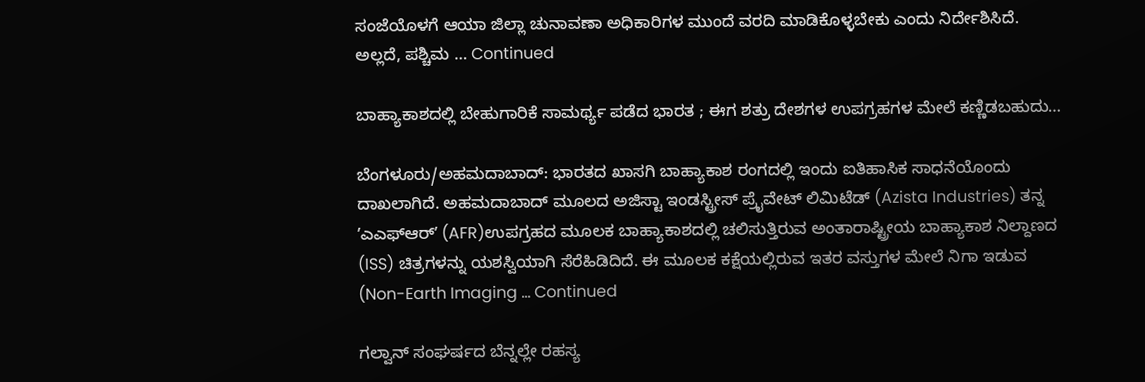ಸಂಜೆಯೊಳಗೆ ಆಯಾ ಜಿಲ್ಲಾ ಚುನಾವಣಾ ಅಧಿಕಾರಿಗಳ ಮುಂದೆ ವರದಿ ಮಾಡಿಕೊಳ್ಳಬೇಕು ಎಂದು ನಿರ್ದೇಶಿಸಿದೆ. ಅಲ್ಲದೆ, ಪಶ್ಚಿಮ … Continued

ಬಾಹ್ಯಾಕಾಶದಲ್ಲಿ ಬೇಹುಗಾರಿಕೆ ಸಾಮರ್ಥ್ಯ ಪಡೆದ ಭಾರತ ; ಈಗ ಶತ್ರು ದೇಶಗಳ ಉಪಗ್ರಹಗಳ ಮೇಲೆ ಕಣ್ಣಿಡಬಹುದು…

ಬೆಂಗಳೂರು/ಅಹಮದಾಬಾದ್: ಭಾರತದ ಖಾಸಗಿ ಬಾಹ್ಯಾಕಾಶ ರಂಗದಲ್ಲಿ ಇಂದು ಐತಿಹಾಸಿಕ ಸಾಧನೆಯೊಂದು ದಾಖಲಾಗಿದೆ. ಅಹಮದಾಬಾದ್ ಮೂಲದ ಅಜಿಸ್ಟಾ ಇಂಡಸ್ಟ್ರೀಸ್ ಪ್ರೈವೇಟ್ ಲಿಮಿಟೆಡ್ (Azista Industries) ತನ್ನ ʼಎಎಫ್‌ಆರ್‌ʼ (AFR)ಉಪಗ್ರಹದ ಮೂಲಕ ಬಾಹ್ಯಾಕಾಶದಲ್ಲಿ ಚಲಿಸುತ್ತಿರುವ ಅಂತಾರಾಷ್ಟ್ರೀಯ ಬಾಹ್ಯಾಕಾಶ ನಿಲ್ದಾಣದ (ISS) ಚಿತ್ರಗಳನ್ನು ಯಶಸ್ವಿಯಾಗಿ ಸೆರೆಹಿಡಿದಿದೆ. ಈ ಮೂಲಕ ಕಕ್ಷೆಯಲ್ಲಿರುವ ಇತರ ವಸ್ತುಗಳ ಮೇಲೆ ನಿಗಾ ಇಡುವ (Non-Earth Imaging … Continued

ಗಲ್ವಾನ್ ಸಂಘರ್ಷದ ಬೆನ್ನಲ್ಲೇ ರಹಸ್ಯ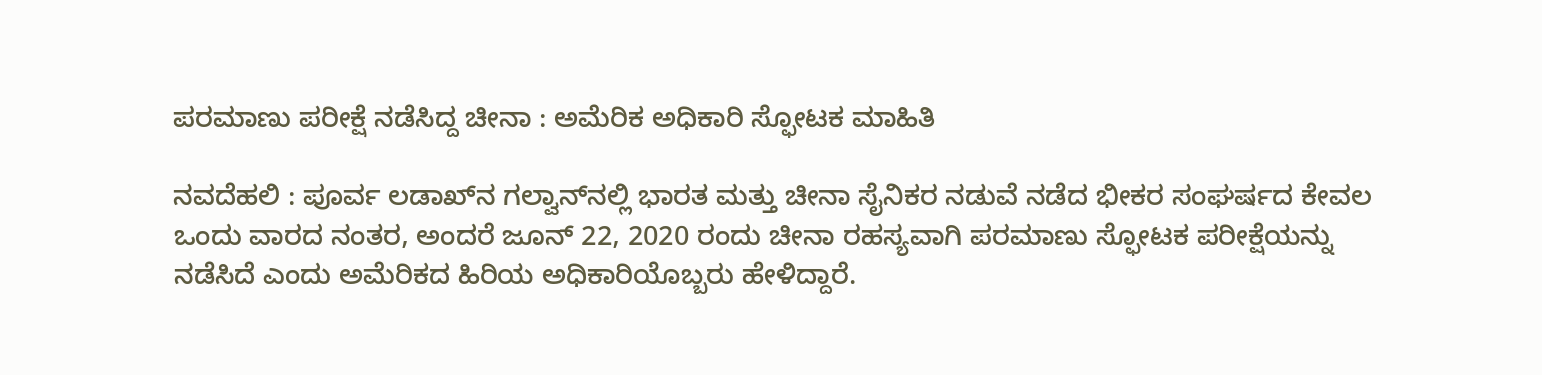ಪರಮಾಣು ಪರೀಕ್ಷೆ ನಡೆಸಿದ್ದ ಚೀನಾ : ಅಮೆರಿಕ ಅಧಿಕಾರಿ ಸ್ಫೋಟಕ ಮಾಹಿತಿ

ನವದೆಹಲಿ : ಪೂರ್ವ ಲಡಾಖ್‌ನ ಗಲ್ವಾನ್‌ನಲ್ಲಿ ಭಾರತ ಮತ್ತು ಚೀನಾ ಸೈನಿಕರ ನಡುವೆ ನಡೆದ ಭೀಕರ ಸಂಘರ್ಷದ ಕೇವಲ ಒಂದು ವಾರದ ನಂತರ, ಅಂದರೆ ಜೂನ್ 22, 2020 ರಂದು ಚೀನಾ ರಹಸ್ಯವಾಗಿ ಪರಮಾಣು ಸ್ಫೋಟಕ ಪರೀಕ್ಷೆಯನ್ನು ನಡೆಸಿದೆ ಎಂದು ಅಮೆರಿಕದ ಹಿರಿಯ ಅಧಿಕಾರಿಯೊಬ್ಬರು ಹೇಳಿದ್ದಾರೆ.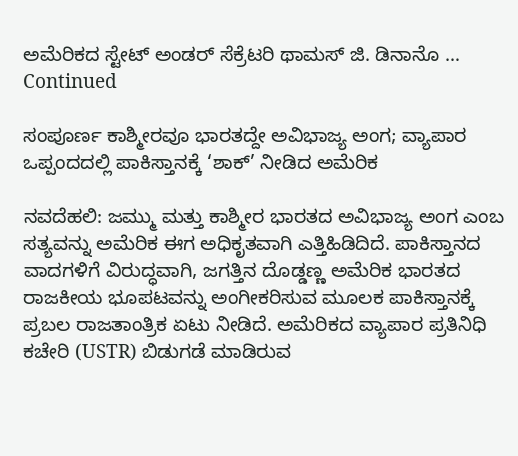ಅಮೆರಿಕದ ಸ್ಟೇಟ್ ಅಂಡರ್ ಸೆಕ್ರೆಟರಿ ಥಾಮಸ್ ಜಿ. ಡಿನಾನೊ … Continued

ಸಂಪೂರ್ಣ ಕಾಶ್ಮೀರವೂ ಭಾರತದ್ದೇ ಅವಿಭಾಜ್ಯ ಅಂಗ; ವ್ಯಾಪಾರ ಒಪ್ಪಂದದಲ್ಲಿ ಪಾಕಿಸ್ತಾನಕ್ಕೆ ‘ಶಾಕ್’ ನೀಡಿದ ಅಮೆರಿಕ

ನವದೆಹಲಿ: ಜಮ್ಮು ಮತ್ತು ಕಾಶ್ಮೀರ ಭಾರತದ ಅವಿಭಾಜ್ಯ ಅಂಗ ಎಂಬ ಸತ್ಯವನ್ನು ಅಮೆರಿಕ ಈಗ ಅಧಿಕೃತವಾಗಿ ಎತ್ತಿಹಿಡಿದಿದೆ. ಪಾಕಿಸ್ತಾನದ ವಾದಗಳಿಗೆ ವಿರುದ್ಧವಾಗಿ, ಜಗತ್ತಿನ ದೊಡ್ಡಣ್ಣ ಅಮೆರಿಕ ಭಾರತದ ರಾಜಕೀಯ ಭೂಪಟವನ್ನು ಅಂಗೀಕರಿಸುವ ಮೂಲಕ ಪಾಕಿಸ್ತಾನಕ್ಕೆ ಪ್ರಬಲ ರಾಜತಾಂತ್ರಿಕ ಏಟು ನೀಡಿದೆ. ಅಮೆರಿಕದ ವ್ಯಾಪಾರ ಪ್ರತಿನಿಧಿ ಕಚೇರಿ (USTR) ಬಿಡುಗಡೆ ಮಾಡಿರುವ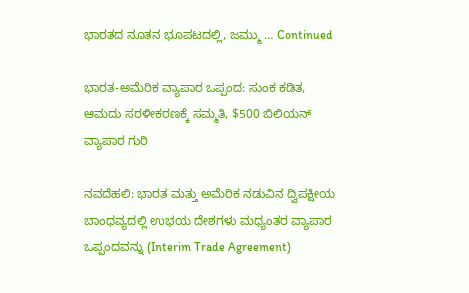ಭಾರತದ ನೂತನ ಭೂಪಟದಲ್ಲಿ, ಜಮ್ಮು … Continued

ಭಾರತ-ಅಮೆರಿಕ ವ್ಯಾಪಾರ ಒಪ್ಪಂದ: ಸುಂಕ ಕಡಿತ, ಆಮದು ಸರಳೀಕರಣಕ್ಕೆ ಸಮ್ಮತಿ, $500 ಬಿಲಿಯನ್ ವ್ಯಾಪಾರ ಗುರಿ

ನವದೆಹಲಿ: ಭಾರತ ಮತ್ತು ಅಮೆರಿಕ ನಡುವಿನ ದ್ವಿಪಕ್ಷೀಯ ಬಾಂಧವ್ಯದಲ್ಲಿ ಉಭಯ ದೇಶಗಳು ಮಧ್ಯಂತರ ವ್ಯಾಪಾರ ಒಪ್ಪಂದವನ್ನು (Interim Trade Agreement)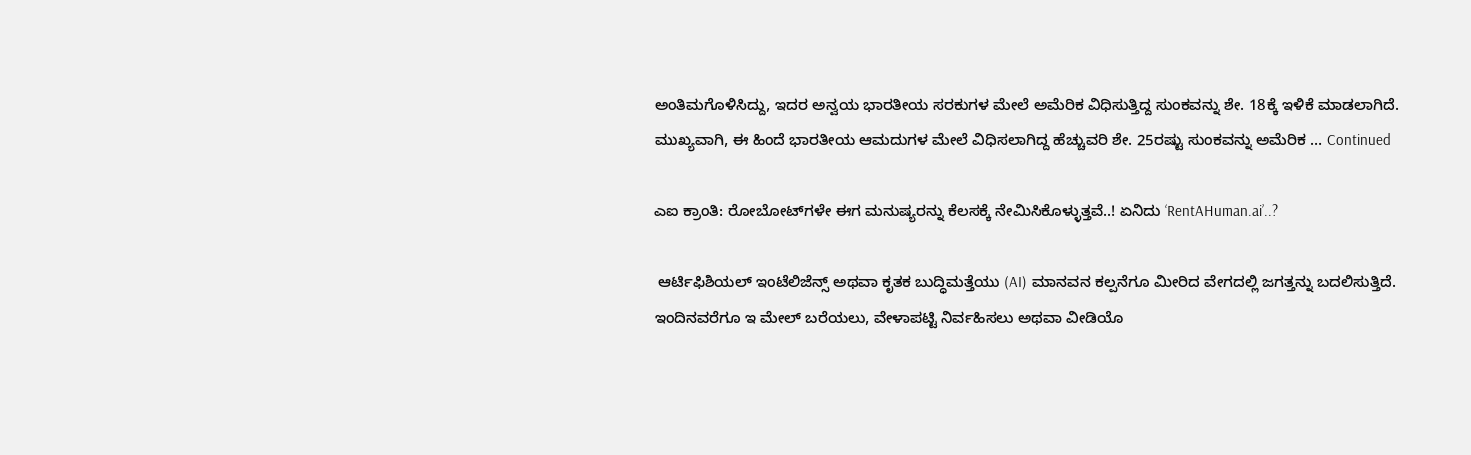ಅಂತಿಮಗೊಳಿಸಿದ್ದು, ಇದರ ಅನ್ವಯ ಭಾರತೀಯ ಸರಕುಗಳ ಮೇಲೆ ಅಮೆರಿಕ ವಿಧಿಸುತ್ತಿದ್ದ ಸುಂಕವನ್ನು ಶೇ. 18ಕ್ಕೆ ಇಳಿಕೆ ಮಾಡಲಾಗಿದೆ. ಮುಖ್ಯವಾಗಿ, ಈ ಹಿಂದೆ ಭಾರತೀಯ ಆಮದುಗಳ ಮೇಲೆ ವಿಧಿಸಲಾಗಿದ್ದ ಹೆಚ್ಚುವರಿ ಶೇ. 25ರಷ್ಟು ಸುಂಕವನ್ನು ಅಮೆರಿಕ … Continued

ಎಐ ಕ್ರಾಂತಿ: ರೋಬೋಟ್‌ಗಳೇ ಈಗ ಮನುಷ್ಯರನ್ನು ಕೆಲಸಕ್ಕೆ ನೇಮಿಸಿಕೊಳ್ಳುತ್ತವೆ..! ಏನಿದು ‘RentAHuman.ai’..?

 ಆರ್ಟಿಫಿಶಿಯಲ್ ಇಂಟೆಲಿಜೆನ್ಸ್ ಅಥವಾ ಕೃತಕ ಬುದ್ಧಿಮತ್ತೆಯು (AI) ಮಾನವನ ಕಲ್ಪನೆಗೂ ಮೀರಿದ ವೇಗದಲ್ಲಿ ಜಗತ್ತನ್ನು ಬದಲಿಸುತ್ತಿದೆ. ಇಂದಿನವರೆಗೂ ಇ ಮೇಲ್ ಬರೆಯಲು, ವೇಳಾಪಟ್ಟಿ ನಿರ್ವಹಿಸಲು ಅಥವಾ ವೀಡಿಯೊ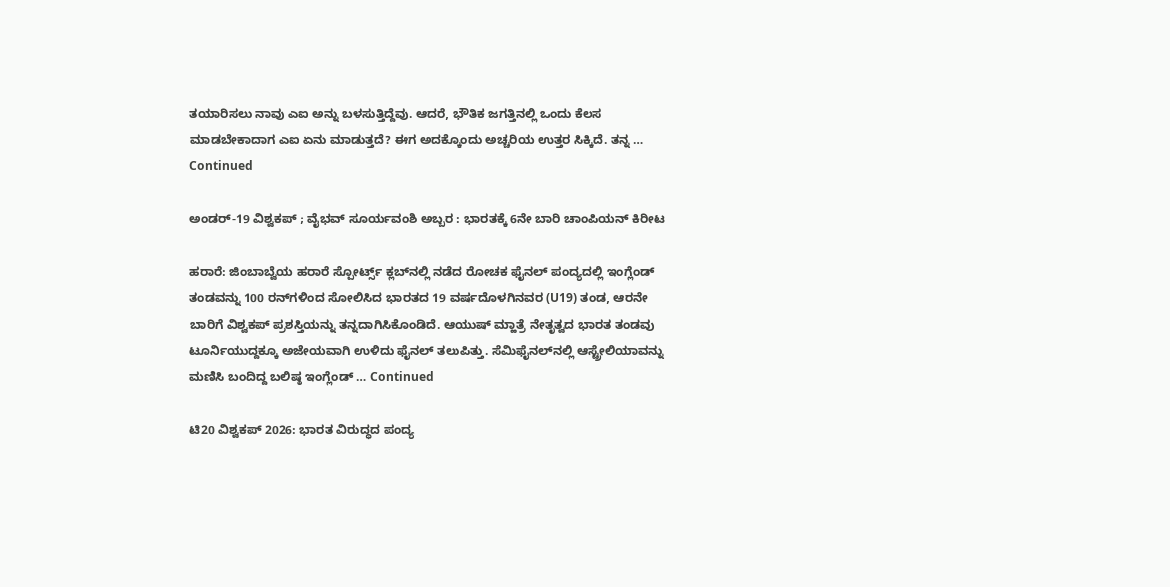ತಯಾರಿಸಲು ನಾವು ಎಐ ಅನ್ನು ಬಳಸುತ್ತಿದ್ದೆವು. ಆದರೆ, ಭೌತಿಕ ಜಗತ್ತಿನಲ್ಲಿ ಒಂದು ಕೆಲಸ ಮಾಡಬೇಕಾದಾಗ ಎಐ ಏನು ಮಾಡುತ್ತದೆ? ಈಗ ಅದಕ್ಕೊಂದು ಅಚ್ಚರಿಯ ಉತ್ತರ ಸಿಕ್ಕಿದೆ. ತನ್ನ … Continued

ಅಂಡರ್-19 ವಿಶ್ವಕಪ್ ; ವೈಭವ್ ಸೂರ್ಯವಂಶಿ ಅಬ್ಬರ : ಭಾರತಕ್ಕೆ 6ನೇ ಬಾರಿ ಚಾಂಪಿಯನ್‌ ಕಿರೀಟ

ಹರಾರೆ: ಜಿಂಬಾಬ್ವೆಯ ಹರಾರೆ ಸ್ಪೋರ್ಟ್ಸ್ ಕ್ಲಬ್‌ನಲ್ಲಿ ನಡೆದ ರೋಚಕ ಫೈನಲ್ ಪಂದ್ಯದಲ್ಲಿ ಇಂಗ್ಲೆಂಡ್ ತಂಡವನ್ನು 100 ರನ್‌ಗಳಿಂದ ಸೋಲಿಸಿದ ಭಾರತದ 19 ವರ್ಷದೊಳಗಿನವರ (U19) ತಂಡ, ಆರನೇ ಬಾರಿಗೆ ವಿಶ್ವಕಪ್ ಪ್ರಶಸ್ತಿಯನ್ನು ತನ್ನದಾಗಿಸಿಕೊಂಡಿದೆ. ಆಯುಷ್ ಮ್ಹಾತ್ರೆ ನೇತೃತ್ವದ ಭಾರತ ತಂಡವು ಟೂರ್ನಿಯುದ್ದಕ್ಕೂ ಅಜೇಯವಾಗಿ ಉಳಿದು ಫೈನಲ್ ತಲುಪಿತ್ತು. ಸೆಮಿಫೈನಲ್‌ನಲ್ಲಿ ಆಸ್ಟ್ರೇಲಿಯಾವನ್ನು ಮಣಿಸಿ ಬಂದಿದ್ದ ಬಲಿಷ್ಠ ಇಂಗ್ಲೆಂಡ್ … Continued

ಟಿ20 ವಿಶ್ವಕಪ್ 2026: ಭಾರತ ವಿರುದ್ಧದ ಪಂದ್ಯ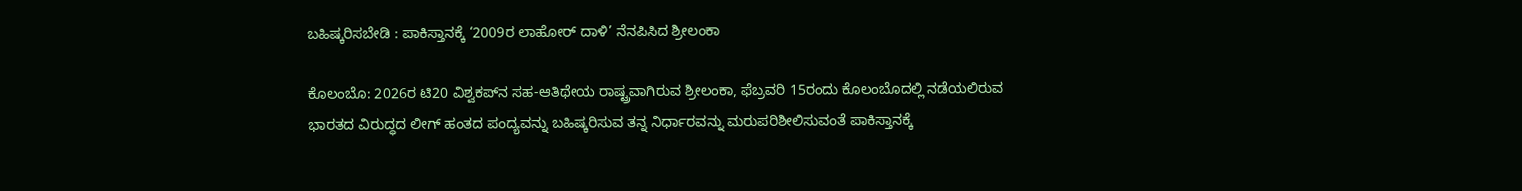ಬಹಿಷ್ಕರಿಸಬೇಡಿ : ಪಾಕಿಸ್ತಾನಕ್ಕೆ ‘2009ರ ಲಾಹೋರ್ ದಾಳಿ’ ನೆನಪಿಸಿದ ಶ್ರೀಲಂಕಾ

ಕೊಲಂಬೊ: 2026ರ ಟಿ20 ವಿಶ್ವಕಪ್‌ನ ಸಹ-ಆತಿಥೇಯ ರಾಷ್ಟ್ರವಾಗಿರುವ ಶ್ರೀಲಂಕಾ, ಫೆಬ್ರವರಿ 15ರಂದು ಕೊಲಂಬೊದಲ್ಲಿ ನಡೆಯಲಿರುವ ಭಾರತದ ವಿರುದ್ಧದ ಲೀಗ್ ಹಂತದ ಪಂದ್ಯವನ್ನು ಬಹಿಷ್ಕರಿಸುವ ತನ್ನ ನಿರ್ಧಾರವನ್ನು ಮರುಪರಿಶೀಲಿಸುವಂತೆ ಪಾಕಿಸ್ತಾನಕ್ಕೆ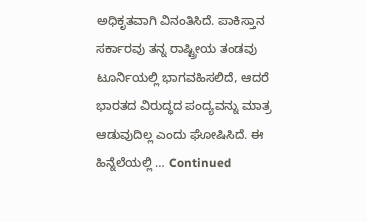ಅಧಿಕೃತವಾಗಿ ವಿನಂತಿಸಿದೆ. ಪಾಕಿಸ್ತಾನ ಸರ್ಕಾರವು ತನ್ನ ರಾಷ್ಟ್ರೀಯ ತಂಡವು ಟೂರ್ನಿಯಲ್ಲಿ ಭಾಗವಹಿಸಲಿದೆ, ಆದರೆ ಭಾರತದ ವಿರುದ್ಧದ ಪಂದ್ಯವನ್ನು ಮಾತ್ರ ಆಡುವುದಿಲ್ಲ ಎಂದು ಘೋಷಿಸಿದೆ. ಈ ಹಿನ್ನೆಲೆಯಲ್ಲಿ … Continued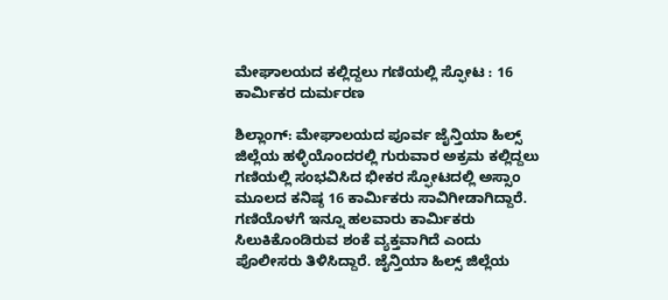ಮೇಘಾಲಯದ ಕಲ್ಲಿದ್ದಲು ಗಣಿಯಲ್ಲಿ ಸ್ಫೋಟ : 16 ಕಾರ್ಮಿಕರ ದುರ್ಮರಣ

ಶಿಲ್ಲಾಂಗ್: ಮೇಘಾಲಯದ ಪೂರ್ವ ಜೈನ್ತಿಯಾ ಹಿಲ್ಸ್ ಜಿಲ್ಲೆಯ ಹಳ್ಳಿಯೊಂದರಲ್ಲಿ ಗುರುವಾರ ಅಕ್ರಮ ಕಲ್ಲಿದ್ದಲು ಗಣಿಯಲ್ಲಿ ಸಂಭವಿಸಿದ ಭೀಕರ ಸ್ಫೋಟದಲ್ಲಿ ಅಸ್ಸಾಂ ಮೂಲದ ಕನಿಷ್ಠ 16 ಕಾರ್ಮಿಕರು ಸಾವಿಗೀಡಾಗಿದ್ದಾರೆ. ಗಣಿಯೊಳಗೆ ಇನ್ನೂ ಹಲವಾರು ಕಾರ್ಮಿಕರು ಸಿಲುಕಿಕೊಂಡಿರುವ ಶಂಕೆ ವ್ಯಕ್ತವಾಗಿದೆ ಎಂದು ಪೊಲೀಸರು ತಿಳಿಸಿದ್ದಾರೆ. ಜೈನ್ತಿಯಾ ಹಿಲ್ಸ್ ಜಿಲ್ಲೆಯ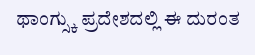ಥಾಂಗ್ಸ್ಕು ಪ್ರದೇಶದಲ್ಲಿ ಈ ದುರಂತ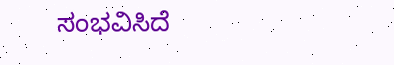ಸಂಭವಿಸಿದೆ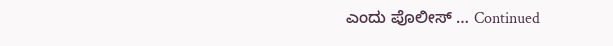ಎಂದು ಪೊಲೀಸ್ … Continued